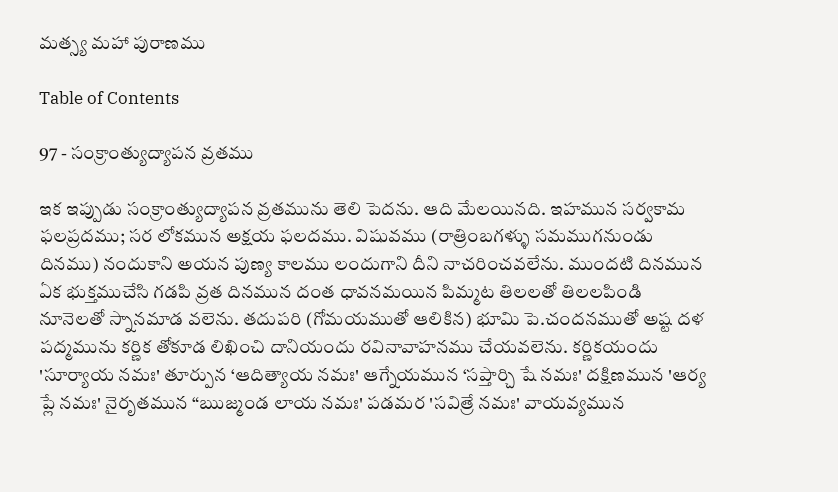మత్స్య మహా పురాణము

Table of Contents

97 - సంక్రాంత్యుద్యాపన వ్రతము

ఇక ఇప్పుడు సంక్రాంత్యుద్యాపన వ్రతమును తెలి పెదను. ఆది మేలయినది. ఇహమున సర్వకామ ఫలప్రదము; సర లోకమున అక్షయ ఫలదము. విషువము (రాత్రింబగళ్ళు సమముగనుండు దినము) నందుకాని అయన పుణ్య కాలము లందుగాని దీని నాచరించవలేను. ముందటి దినమున ఏక భుక్తముచేసి గడపి వ్రత దినమున దంత ధావనమయిన పిమ్మట తిలలతో తిలలపిండి నూనెలతో స్నానమాడ వలెను. తదుపరి (గోమయముతో ఆలికిన) భూమి పె.చందనముతో అష్ట దళ పద్మమును కర్ణిక తోకూడ లిఖించి దానియందు రవినావాహనము చేయవలెను. కర్ణికయందు 'సూర్యాయ నమః' తూర్పున ‘ఆదిత్యాయ నమః' ఆగ్నేయమున ‘సప్తార్చి షే నమః' దక్షిణమున 'ఆర్య ప్లే నమః' నైరృతమున “ఋజ్మండ లాయ నమః' పడమర 'సవిత్రే నమః' వాయవ్యమున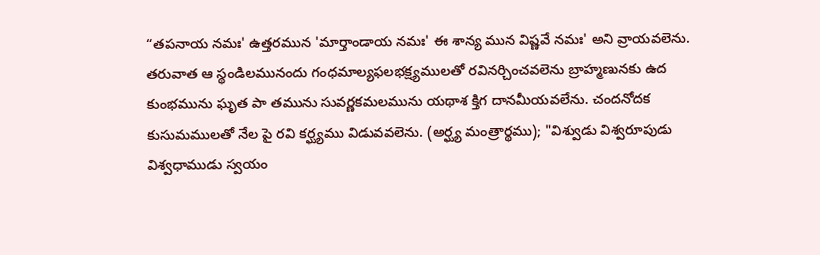“తపనాయ నమః' ఉత్తరమున 'మార్తాండాయ నమః' ఈ శాన్య మున విష్ణవే నమః' అని వ్రాయవలెను. తరువాత ఆ స్థండిలమునందు గంధమాల్యఫలభక్ష్యములతో రవినర్చించవలెను బ్రాహ్మణునకు ఉద కుంభమును ఘృత పా తమును సువర్ణకమలమును యథాశ క్తిగ దానమీయవలేను. చందనోదక కుసుమములతో నేల పై రవి కర్ఘ్యము విడువవలెను. (అర్ఘ్య మంత్రార్థము); "విశ్వుడు విశ్వరూపుడు విశ్వధాముడు స్వయం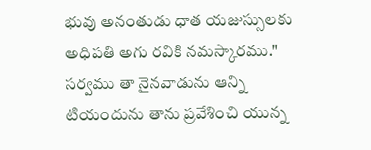భువు అనంతుడు ధాత యజుస్సులకు అధిపతి అగు రవికి నమస్కారము." సర్వము తా నైనవాడును ఆన్ని టియందును తాను ప్రవేశించి యున్న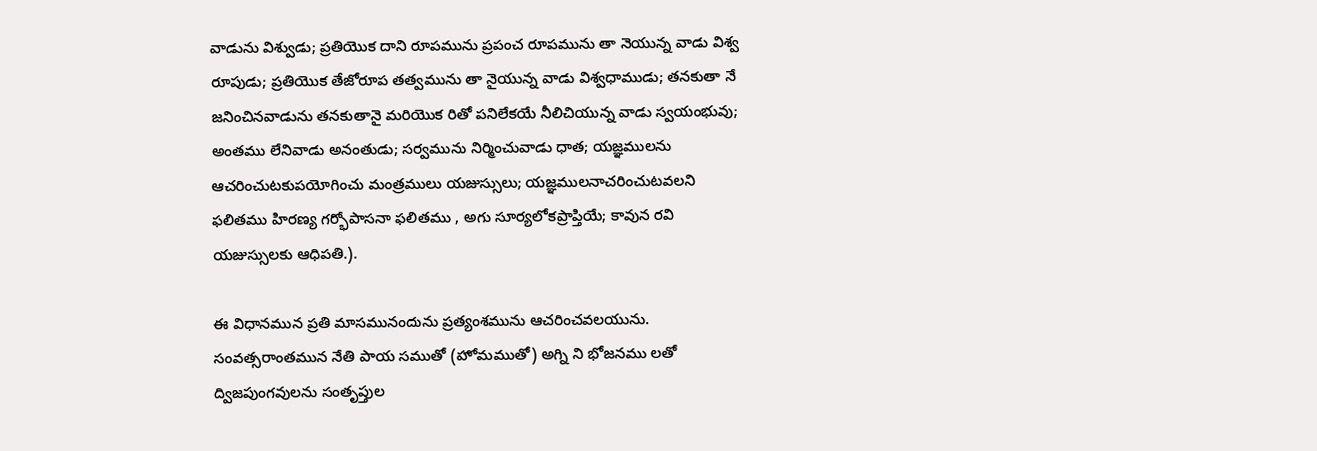వాడును విశ్వుడు; ప్రతియొక దాని రూపమును ప్రపంచ రూపమును తా నెయున్న వాడు విశ్వ రూపుడు; ప్రతియొక తేజోరూప తత్వమును తా నైయున్న వాడు విశ్వధాముడు; తనకుతా నే జనించినవాడును తనకుతానై మరియొక రితో పనిలేకయే నీలిచియున్న వాడు స్వయంభువు; అంతము లేనివాడు అనంతుడు; సర్వమును నిర్మించువాడు ధాత; యజ్ఞములను ఆచరించుటకుపయోగించు మంత్రములు యజుస్సులు; యజ్ఞములనాచరించుటవలని ఫలితము హిరణ్య గర్భోపాసనా ఫలితము , అగు సూర్యలోకప్రాప్తియే; కావున రవి యజుస్సులకు ఆధిపతి.).

ఈ విధానమున ప్రతి మాసమునందును ప్రత్యంశమును ఆచరించవలయును. సంవత్సరాంతమున నేతి పాయ సముతో (హోమముతో) అగ్ని ని భోజనము లతో ద్విజపుంగవులను సంతృప్తుల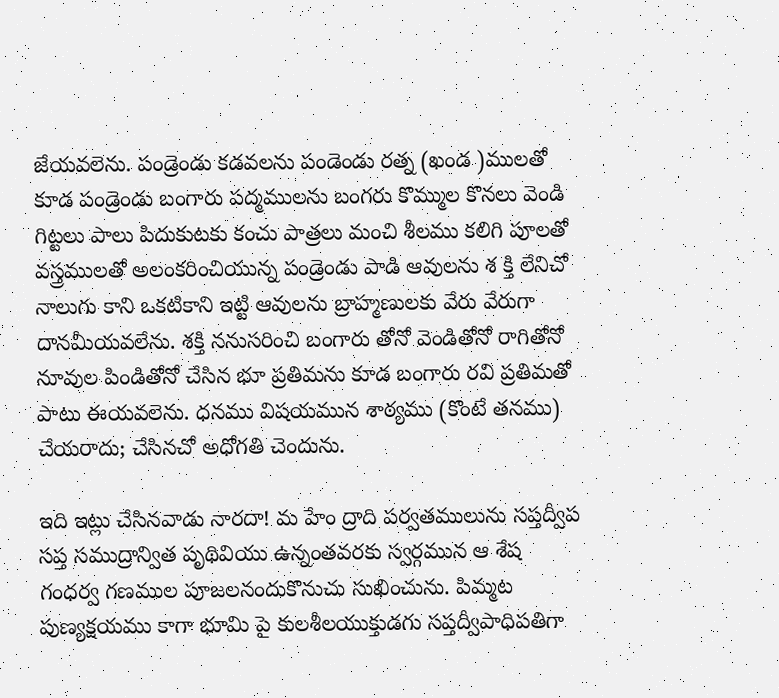జేయవలెను. పండ్రెండు కడవలను పండెండు రత్న (ఖండ )ములతో కూడ పండ్రెండు బంగారు పద్మములను బంగరు కొమ్ముల కొనలు వెండి గిట్టలు పాలు పిదుకుటకు కంచు పాత్రలు మంచి శీలము కలిగి పూలతో వస్త్రములతో అలంకరించియున్న పండ్రెండు పాడి ఆవులను శ క్తి లేనిచో నాలుగు కాని ఒకటికాని ఇట్టి ఆవులను బ్రాహ్మణులకు వేరు వేరుగా దానమీయవలేను. శక్తి ననుసరించి బంగారు తోనో వెండితోనో రాగితోనో నూవుల పిండితోనో చేసిన భూ ప్రతిమను కూడ బంగారు రవి ప్రతిమతో పాటు ఈయవలెను. ధనము విషయమున శాఠ్యము (కొంటే తనము) చేయరాదు; చేసినచో అధోగతి చెందును.

ఇది ఇట్లు చేసినవాడు నారదా! మ హేం ద్రాది పర్వతములును సప్తద్వీప సప్త సముద్రాన్విత పృథివియు ఉన్నంతవరకు స్వర్గమున ఆ శేష గంధర్వ గణముల పూజలనందుకొనుచు సుఖించును. పిమ్మట పుణ్యక్షయము కాగా భూమి పై కులశీలయుక్తుడగు సప్తద్వీపాధిపతిగా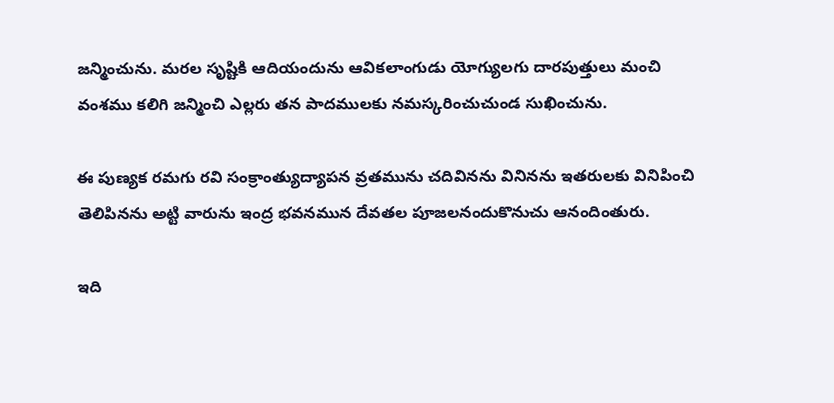జన్మించును. మరల సృష్టికి ఆదియందును ఆవికలాంగుడు యోగ్యులగు దారపుత్తులు మంచి వంశము కలిగి జన్మించి ఎల్లరు తన పాదములకు నమస్కరించుచుండ సుఖించును.

ఈ పుణ్యక రమగు రవి సంక్రాంత్యుద్యాపన వ్రతమును చదివినను వినినను ఇతరులకు వినిపించి తెలిపినను అట్టి వారును ఇంద్ర భవనమున దేవతల పూజలనందుకొనుచు ఆనందింతురు.

ఇది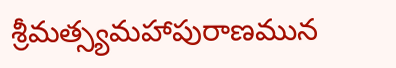శ్రీమత్స్యమహాపురాణమున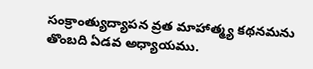సంక్రాంత్యుద్యాపన వ్రత మాహాత్మ్య కథనమను తొంబది ఏడవ అధ్యాయము.